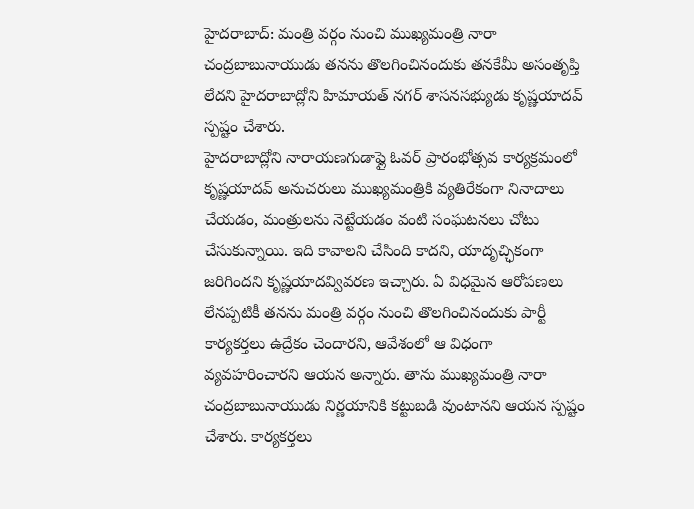హైదరాబాద్: మంత్రి వర్గం నుంచి ముఖ్యమంత్రి నారా చంద్రబాబునాయుడు తనను తొలగించినందుకు తనకేమీ అసంతృప్తి లేదని హైదరాబాద్లోని హిమాయత్ నగర్ శాసనసభ్యుడు కృష్ణయాదవ్ స్పష్టం చేశారు.
హైదరాబాద్లోని నారాయణగుడాఫ్లై ఓవర్ ప్రారంభోత్సవ కార్యక్రమంలో కృష్ణయాదవ్ అనుచరులు ముఖ్యమంత్రికి వ్యతిరేకంగా నినాదాలు చేయడం, మంత్రులను నెట్టేయడం వంటి సంఘటనలు చోటు చేసుకున్నాయి. ఇది కావాలని చేసింది కాదని, యాదృచ్ఛికంగా జరిగిందని కృష్ణయాదవ్వివరణ ఇచ్చారు. ఏ విధమైన ఆరోపణలు లేనప్పటికీ తనను మంత్రి వర్గం నుంచి తొలగించినందుకు పార్టీ కార్యకర్తలు ఉద్రేకం చెందారని, ఆవేశంలో ఆ విధంగా వ్యవహరించారని ఆయన అన్నారు. తాను ముఖ్యమంత్రి నారా చంద్రబాబునాయుడు నిర్ణయానికి కట్టుబడి వుంటానని ఆయన స్పష్టం చేశారు. కార్యకర్తలు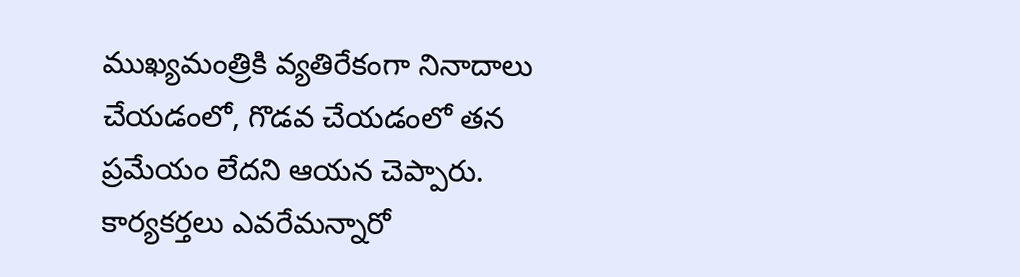ముఖ్యమంత్రికి వ్యతిరేకంగా నినాదాలు చేయడంలో, గొడవ చేయడంలో తన ప్రమేయం లేదని ఆయన చెప్పారు. కార్యకర్తలు ఎవరేమన్నారో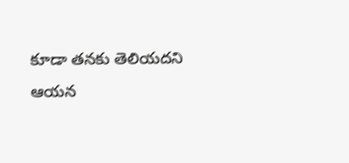కూడా తనకు తెలియదని ఆయన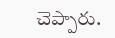చెప్పారు.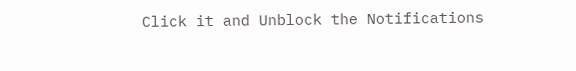Click it and Unblock the Notifications